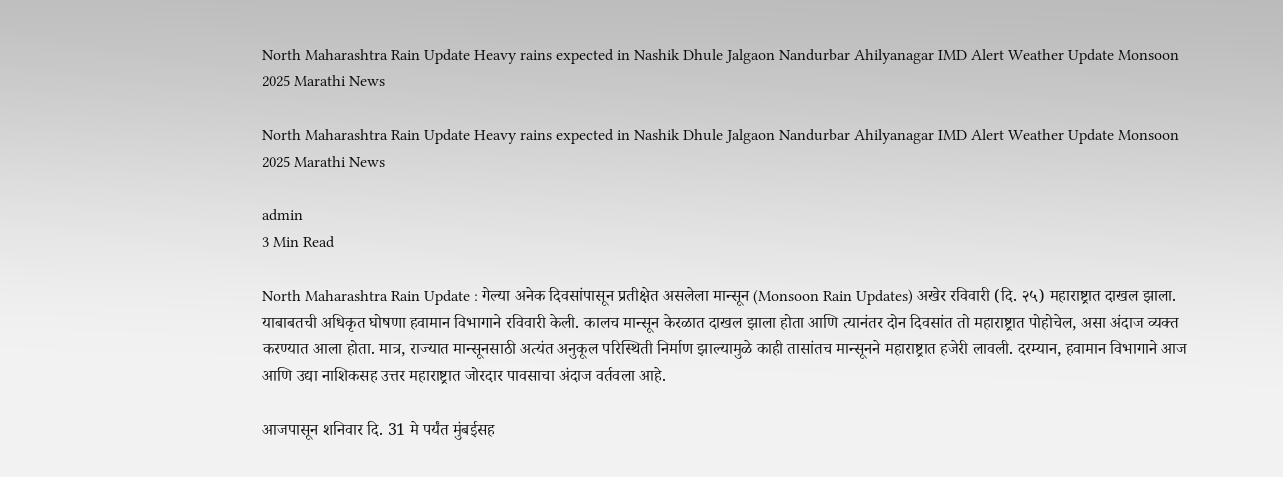North Maharashtra Rain Update Heavy rains expected in Nashik Dhule Jalgaon Nandurbar Ahilyanagar IMD Alert Weather Update Monsoon 2025 Marathi News

North Maharashtra Rain Update Heavy rains expected in Nashik Dhule Jalgaon Nandurbar Ahilyanagar IMD Alert Weather Update Monsoon 2025 Marathi News

admin
3 Min Read

North Maharashtra Rain Update : गेल्या अनेक दिवसांपासून प्रतीक्षेत असलेला मान्सून (Monsoon Rain Updates) अखेर रविवारी (दि. २५) महाराष्ट्रात दाखल झाला. याबाबतची अधिकृत घोषणा हवामान विभागाने रविवारी केली. कालच मान्सून केरळात दाखल झाला होता आणि त्यानंतर दोन दिवसांत तो महाराष्ट्रात पोहोचेल, असा अंदाज व्यक्त करण्यात आला होता. मात्र, राज्यात मान्सूनसाठी अत्यंत अनुकूल परिस्थिती निर्माण झाल्यामुळे काही तासांतच मान्सूनने महाराष्ट्रात हजेरी लावली. दरम्यान, हवामान विभागाने आज आणि उद्या नाशिकसह उत्तर महाराष्ट्रात जोरदार पावसाचा अंदाज वर्तवला आहे.

आजपासून शनिवार दि. 31 मे पर्यंत मुंबईसह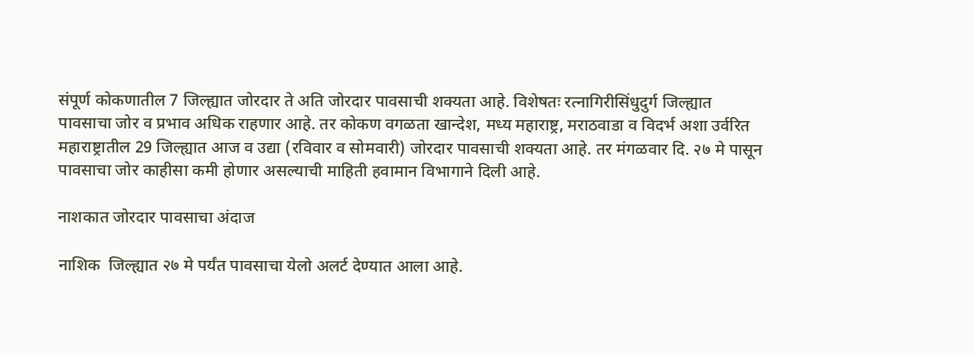संपूर्ण कोकणातील 7 जिल्ह्यात जोरदार ते अति जोरदार पावसाची शक्यता आहे. विशेषतः रत्नागिरीसिंधुदुर्ग जिल्ह्यात पावसाचा जोर व प्रभाव अधिक राहणार आहे. तर कोकण वगळता खान्देश, मध्य महाराष्ट्र, मराठवाडा व विदर्भ अशा उर्वरित महाराष्ट्रातील 29 जिल्ह्यात आज व उद्या (रविवार व सोमवारी) जोरदार पावसाची शक्यता आहे. तर मंगळवार दि. २७ मे पासून पावसाचा जोर काहीसा कमी होणार असल्याची माहिती हवामान विभागाने दिली आहे.

नाशकात जोरदार पावसाचा अंदाज

नाशिक  जिल्ह्यात २७ मे पर्यंत पावसाचा येलो अलर्ट देण्यात आला आहे.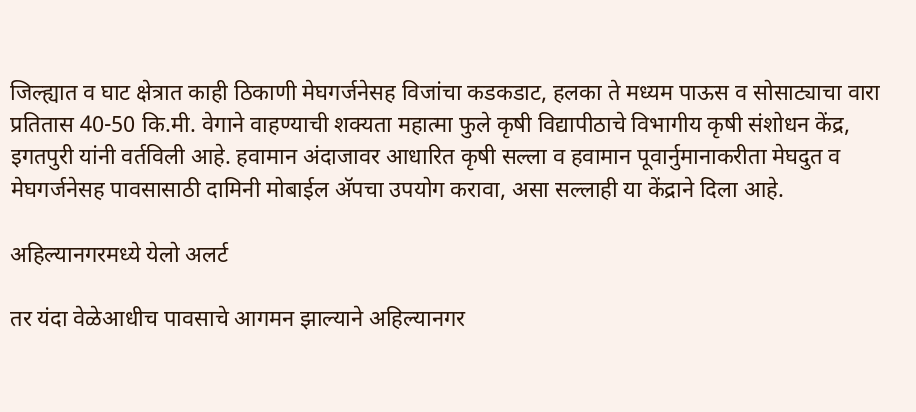जिल्ह्यात व घाट क्षेत्रात काही ठिकाणी मेघगर्जनेसह विजांचा कडकडाट, हलका ते मध्यम पाऊस व सोसाट्याचा वारा प्रतितास 40-50 कि.मी. वेगाने वाहण्याची शक्यता महात्मा फुले कृषी विद्यापीठाचे विभागीय कृषी संशोधन केंद्र, इगतपुरी यांनी वर्तविली आहे. हवामान अंदाजावर आधारित कृषी सल्ला व हवामान पूवार्नुमानाकरीता मेघदुत व मेघगर्जनेसह पावसासाठी दामिनी मोबाईल अ‍ॅपचा उपयोग करावा, असा सल्लाही या केंद्राने दिला आहे.

अहिल्यानगरमध्ये येलो अलर्ट

तर यंदा वेळेआधीच पावसाचे आगमन झाल्याने अहिल्यानगर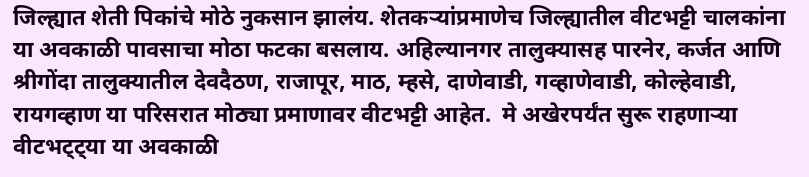जिल्ह्यात शेती पिकांचे मोठे नुकसान झालंय. शेतकऱ्यांप्रमाणेच जिल्ह्यातील वीटभट्टी चालकांना या अवकाळी पावसाचा मोठा फटका बसलाय. अहिल्यानगर तालुक्यासह पारनेर, कर्जत आणि श्रीगोंदा तालुक्यातील देवदैठण, राजापूर, माठ, म्हसे, दाणेवाडी, गव्हाणेवाडी, कोल्हेवाडी, रायगव्हाण या परिसरात मोठ्या प्रमाणावर वीटभट्टी आहेत.  मे अखेरपर्यंत सुरू राहणाऱ्या वीटभट्ट्या या अवकाळी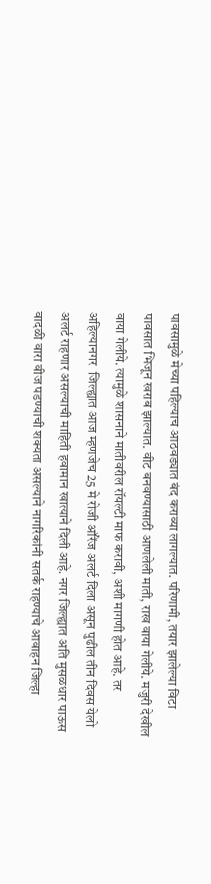पावसामुळे मेच्या पहिल्याच आठवड्यात बंद कराव्या लागल्यात. परिणामी, तयार झालेल्या विटा पावसात भिजून खराब झाल्यात. वीट बनवण्यासाठी आणलेली माती, राख वाया गेलीये. मजुरी देखील वाया गेलीये. त्यामुळे शासनाने मातीवरील रॉयल्टी माफ करावी, अशी मागणी होत आहे. तर अहिल्यानगर  जिल्ह्यात आज म्हणजेच 25 मे रोजी ऑरेंज अलर्ट दिला असून पुढील तीन दिवस येलो अलर्ट राहणार असल्याची माहिती हवामान खात्याने दिली आहे. नगर जिल्ह्यात अति मुसळधार पाऊस वादळी वारा वीज पडण्याची शक्यता असल्याने नागरिकांनी सतर्क राहण्याचे आवाहन जिल्हा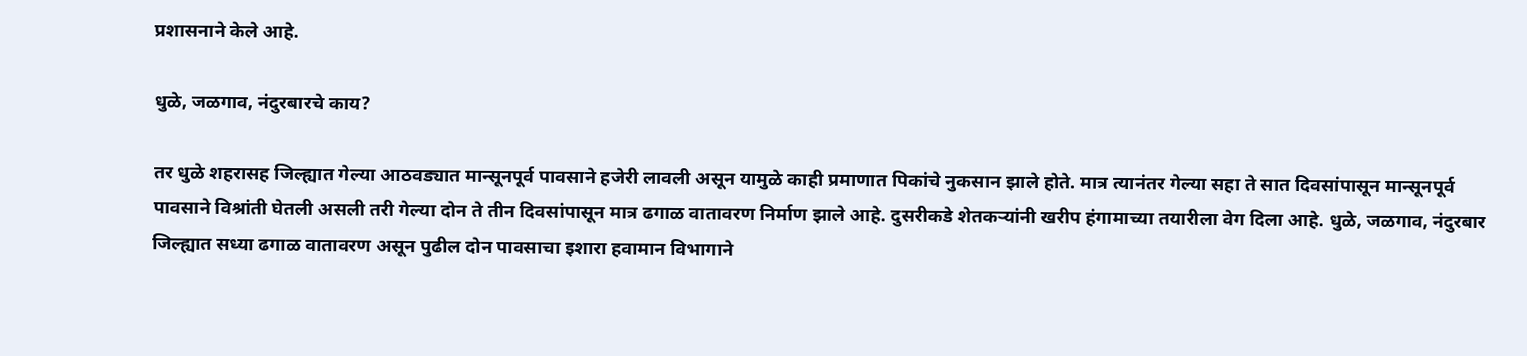प्रशासनाने केले आहे.

धुळे, जळगाव, नंदुरबारचे काय?

तर धुळे शहरासह जिल्ह्यात गेल्या आठवड्यात मान्सूनपूर्व पावसाने हजेरी लावली असून यामुळे काही प्रमाणात पिकांचे नुकसान झाले होते. मात्र त्यानंतर गेल्या सहा ते सात दिवसांपासून मान्सूनपूर्व पावसाने विश्रांती घेतली असली तरी गेल्या दोन ते तीन दिवसांपासून मात्र ढगाळ वातावरण निर्माण झाले आहे. दुसरीकडे शेतकऱ्यांनी खरीप हंगामाच्या तयारीला वेग दिला आहे. धुळे, जळगाव, नंदुरबार जिल्ह्यात सध्या ढगाळ वातावरण असून पुढील दोन पावसाचा इशारा हवामान विभागाने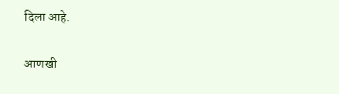दिला आहे.

आणखी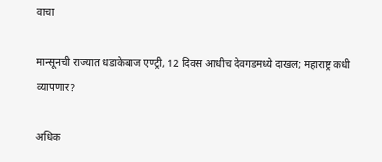वाचा

मान्सूनची राज्यात धडाकेबाज एण्ट्री, 12 दिवस आधीच देवगडमध्ये दाखल; महाराष्ट्र कधी व्यापणार?

अधिक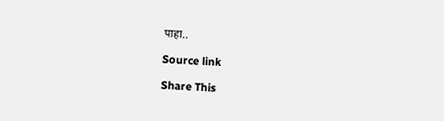पाहा..

Source link

Share This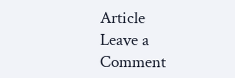Article
Leave a Comment